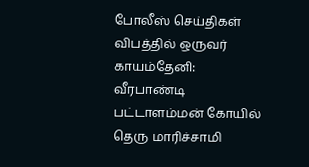போலீஸ் செய்திகள்
விபத்தில் ஒருவர் காயம்தேனி: வீரபாண்டி பட்டாளம்மன் கோயில் தெரு மாரிச்சாமி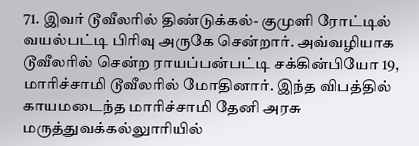71. இவர் டூவீலரில் திண்டுக்கல்- குமுளி ரோட்டில் வயல்பட்டி பிரிவு அருகே சென்றார். அவ்வழியாக டூவீலரில் சென்ற ராயப்பன்பட்டி சக்கின்பியோ 19, மாரிச்சாமி டூவீலரில் மோதினார். இந்த விபத்தில் காயமடைந்த மாரிச்சாமி தேனி அரசு மருத்துவக்கல்லுாரியில்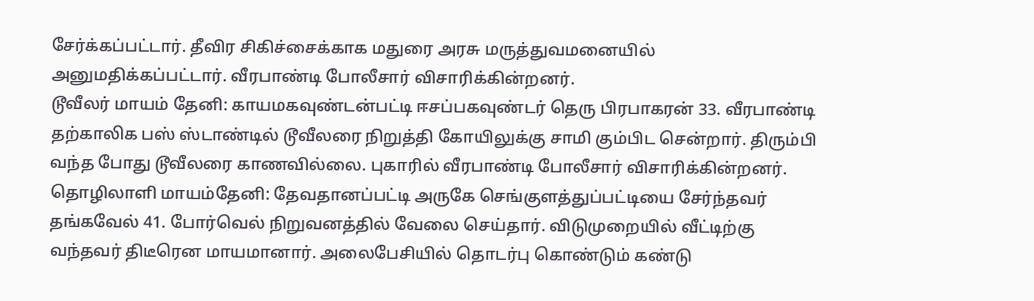சேர்க்கப்பட்டார். தீவிர சிகிச்சைக்காக மதுரை அரசு மருத்துவமனையில் அனுமதிக்கப்பட்டார். வீரபாண்டி போலீசார் விசாரிக்கின்றனர்.
டூவீலர் மாயம் தேனி: காயமகவுண்டன்பட்டி ஈசப்பகவுண்டர் தெரு பிரபாகரன் 33. வீரபாண்டி தற்காலிக பஸ் ஸ்டாண்டில் டூவீலரை நிறுத்தி கோயிலுக்கு சாமி கும்பிட சென்றார். திரும்பி வந்த போது டூவீலரை காணவில்லை. புகாரில் வீரபாண்டி போலீசார் விசாரிக்கின்றனர்.
தொழிலாளி மாயம்தேனி: தேவதானப்பட்டி அருகே செங்குளத்துப்பட்டியை சேர்ந்தவர் தங்கவேல் 41. போர்வெல் நிறுவனத்தில் வேலை செய்தார். விடுமுறையில் வீட்டிற்கு வந்தவர் திடீரென மாயமானார். அலைபேசியில் தொடர்பு கொண்டும் கண்டு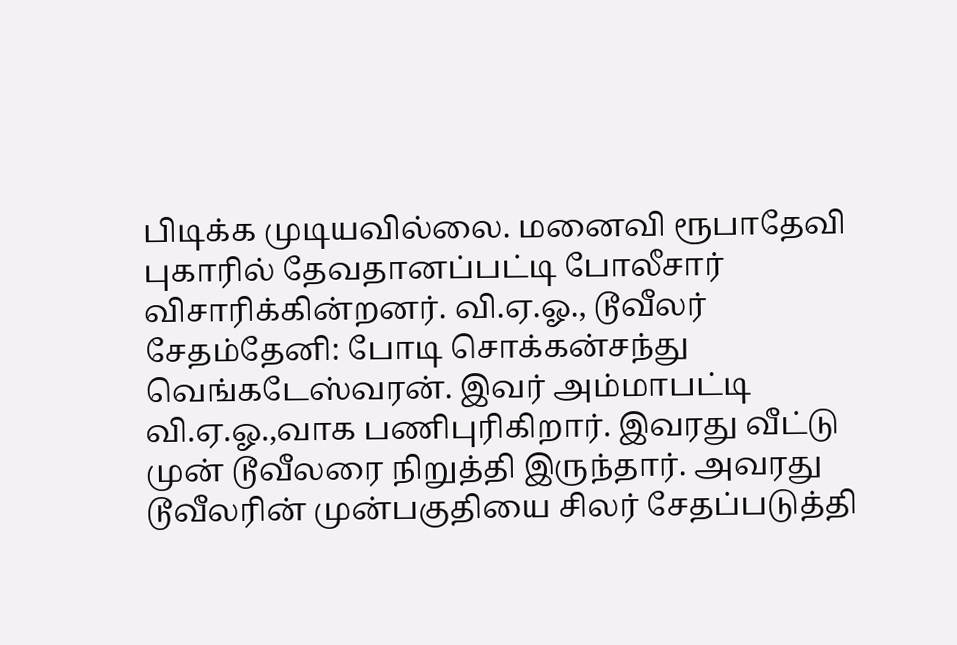பிடிக்க முடியவில்லை. மனைவி ரூபாதேவி புகாரில் தேவதானப்பட்டி போலீசார் விசாரிக்கின்றனர். வி.ஏ.ஓ., டூவீலர் சேதம்தேனி: போடி சொக்கன்சந்து வெங்கடேஸ்வரன். இவர் அம்மாபட்டி வி.ஏ.ஓ.,வாக பணிபுரிகிறார். இவரது வீட்டு முன் டூவீலரை நிறுத்தி இருந்தார். அவரது டூவீலரின் முன்பகுதியை சிலர் சேதப்படுத்தி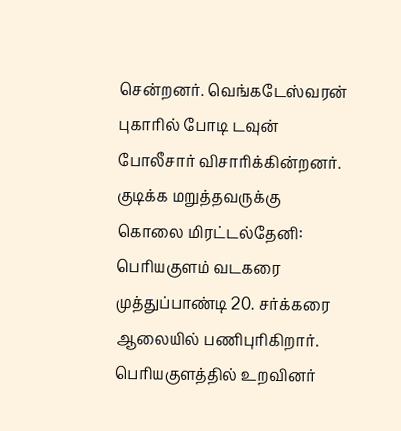சென்றனர். வெங்கடேஸ்வரன் புகாரில் போடி டவுன் போலீசார் விசாரிக்கின்றனர்.
குடிக்க மறுத்தவருக்கு
கொலை மிரட்டல்தேனி: பெரியகுளம் வடகரை முத்துப்பாண்டி 20. சர்க்கரை ஆலையில் பணிபுரிகிறார். பெரியகுளத்தில் உறவினர்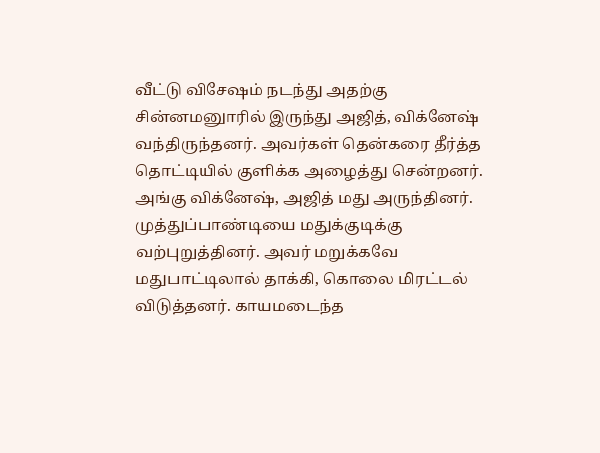வீட்டு விசேஷம் நடந்து அதற்கு சின்னமனுாரில் இருந்து அஜித், விக்னேஷ் வந்திருந்தனர். அவர்கள் தென்கரை தீர்த்த தொட்டியில் குளிக்க அழைத்து சென்றனர். அங்கு விக்னேஷ், அஜித் மது அருந்தினர். முத்துப்பாண்டியை மதுக்குடிக்கு வற்புறுத்தினர். அவர் மறுக்கவே மதுபாட்டிலால் தாக்கி, கொலை மிரட்டல் விடுத்தனர். காயமடைந்த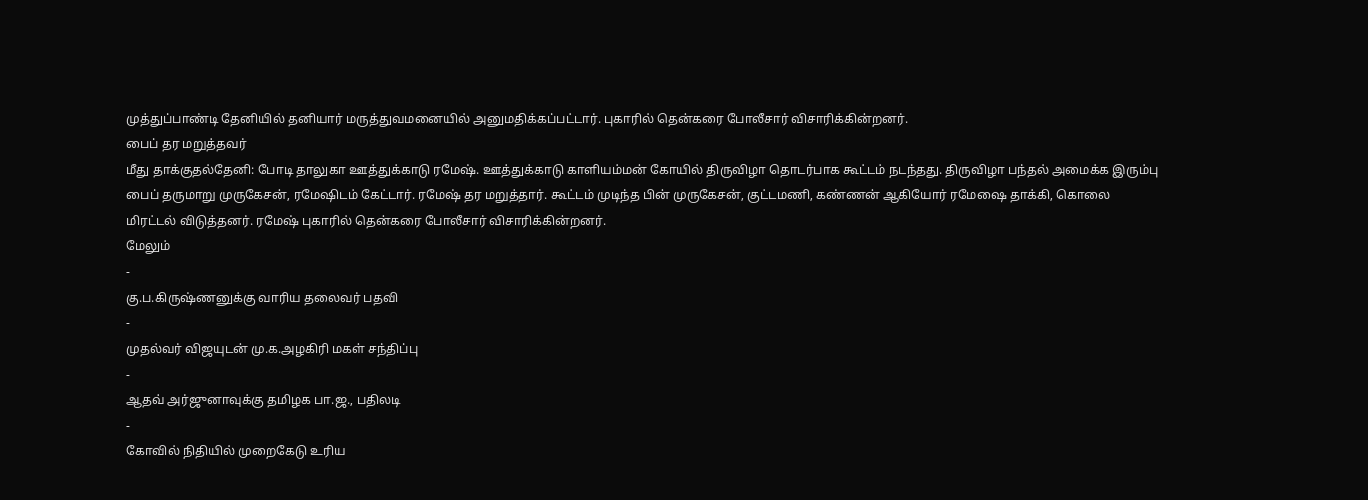முத்துப்பாண்டி தேனியில் தனியார் மருத்துவமனையில் அனுமதிக்கப்பட்டார். புகாரில் தென்கரை போலீசார் விசாரிக்கின்றனர்.
பைப் தர மறுத்தவர்
மீது தாக்குதல்தேனி: போடி தாலுகா ஊத்துக்காடு ரமேஷ். ஊத்துக்காடு காளியம்மன் கோயில் திருவிழா தொடர்பாக கூட்டம் நடந்தது. திருவிழா பந்தல் அமைக்க இரும்பு பைப் தருமாறு முருகேசன், ரமேஷிடம் கேட்டார். ரமேஷ் தர மறுத்தார். கூட்டம் முடிந்த பின் முருகேசன், குட்டமணி, கண்ணன் ஆகியோர் ரமேஷை தாக்கி, கொலை மிரட்டல் விடுத்தனர். ரமேஷ் புகாரில் தென்கரை போலீசார் விசாரிக்கின்றனர்.
மேலும்
-
கு.ப.கிருஷ்ணனுக்கு வாரிய தலைவர் பதவி
-
முதல்வர் விஜயுடன் மு.க.அழகிரி மகள் சந்திப்பு
-
ஆதவ் அர்ஜுனாவுக்கு தமிழக பா.ஜ., பதிலடி
-
கோவில் நிதியில் முறைகேடு உரிய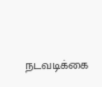நடவடிக்கை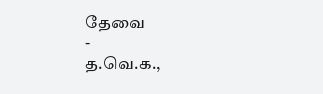தேவை
-
த.வெ.க.,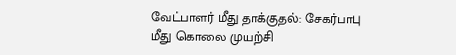வேட்பாளர் மீது தாக்குதல்: சேகர்பாபு மீது கொலை முயற்சி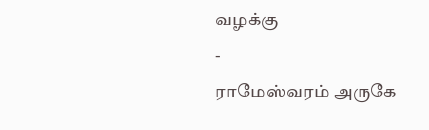வழக்கு
-
ராமேஸ்வரம் அருகே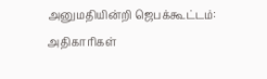அனுமதியின்றி ஜெபக்கூட்டம்: அதிகாரிகள்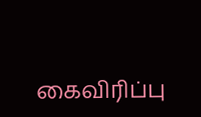கைவிரிப்பு